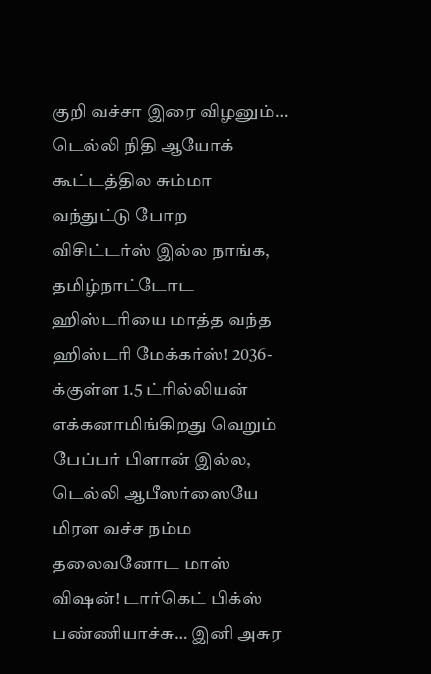குறி வச்சா இரை விழனும்… டெல்லி நிதி ஆயோக் கூட்டத்தில சும்மா வந்துட்டு போற விசிட்டர்ஸ் இல்ல நாங்க, தமிழ்நாட்டோட ஹிஸ்டரியை மாத்த வந்த ஹிஸ்டரி மேக்கர்ஸ்! 2036-க்குள்ள 1.5 ட்ரில்லியன் எக்கனாமிங்கிறது வெறும் பேப்பர் பிளான் இல்ல, டெல்லி ஆபீஸர்ஸையே மிரள வச்ச நம்ம தலைவனோட மாஸ் விஷன்! டார்கெட் பிக்ஸ் பண்ணியாச்சு… இனி அசுர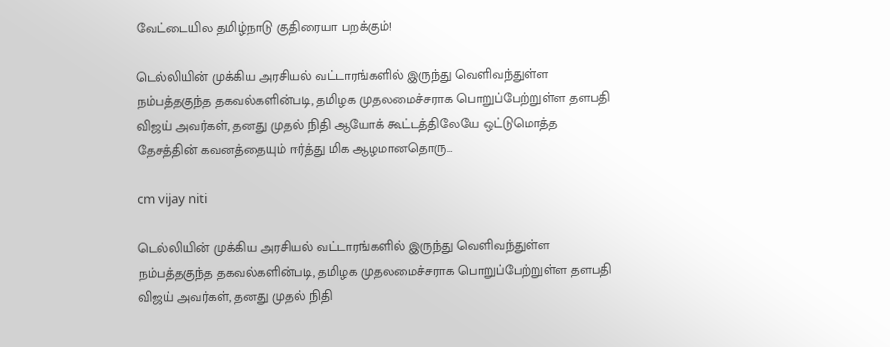வேட்டையில தமிழ்நாடு குதிரையா பறக்கும்!

டெல்லியின் முக்கிய அரசியல் வட்டாரங்களில் இருந்து வெளிவந்துள்ள நம்பத்தகுந்த தகவல்களின்படி, தமிழக முதலமைச்சராக பொறுப்பேற்றுள்ள தளபதி விஜய் அவர்கள், தனது முதல் நிதி ஆயோக் கூட்டத்திலேயே ஒட்டுமொத்த தேசத்தின் கவனத்தையும் ஈர்த்து மிக ஆழமானதொரு…

cm vijay niti

டெல்லியின் முக்கிய அரசியல் வட்டாரங்களில் இருந்து வெளிவந்துள்ள நம்பத்தகுந்த தகவல்களின்படி, தமிழக முதலமைச்சராக பொறுப்பேற்றுள்ள தளபதி விஜய் அவர்கள், தனது முதல் நிதி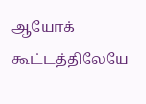ஆயோக் கூட்டத்திலேயே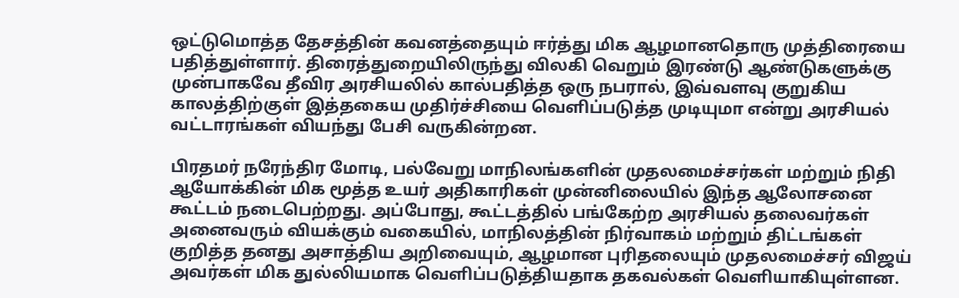ஒட்டுமொத்த தேசத்தின் கவனத்தையும் ஈர்த்து மிக ஆழமானதொரு முத்திரையை பதித்துள்ளார். திரைத்துறையிலிருந்து விலகி வெறும் இரண்டு ஆண்டுகளுக்கு முன்பாகவே தீவிர அரசியலில் கால்பதித்த ஒரு நபரால், இவ்வளவு குறுகிய காலத்திற்குள் இத்தகைய முதிர்ச்சியை வெளிப்படுத்த முடியுமா என்று அரசியல் வட்டாரங்கள் வியந்து பேசி வருகின்றன.

பிரதமர் நரேந்திர மோடி, பல்வேறு மாநிலங்களின் முதலமைச்சர்கள் மற்றும் நிதி ஆயோக்கின் மிக மூத்த உயர் அதிகாரிகள் முன்னிலையில் இந்த ஆலோசனை கூட்டம் நடைபெற்றது. அப்போது, கூட்டத்தில் பங்கேற்ற அரசியல் தலைவர்கள் அனைவரும் வியக்கும் வகையில், மாநிலத்தின் நிர்வாகம் மற்றும் திட்டங்கள் குறித்த தனது அசாத்திய அறிவையும், ஆழமான புரிதலையும் முதலமைச்சர் விஜய் அவர்கள் மிக துல்லியமாக வெளிப்படுத்தியதாக தகவல்கள் வெளியாகியுள்ளன.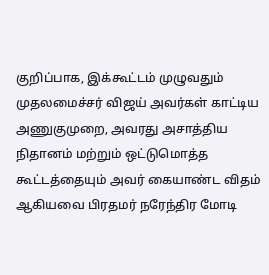குறிப்பாக, இக்கூட்டம் முழுவதும் முதலமைச்சர் விஜய் அவர்கள் காட்டிய அணுகுமுறை, அவரது அசாத்திய நிதானம் மற்றும் ஒட்டுமொத்த கூட்டத்தையும் அவர் கையாண்ட விதம் ஆகியவை பிரதமர் நரேந்திர மோடி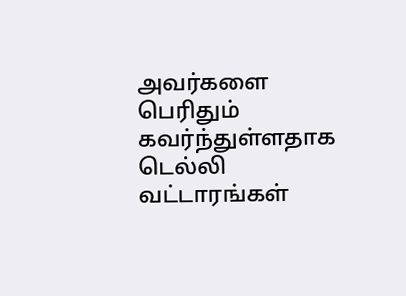அவர்களை பெரிதும் கவர்ந்துள்ளதாக டெல்லி வட்டாரங்கள்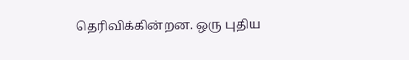தெரிவிக்கின்றன. ஒரு புதிய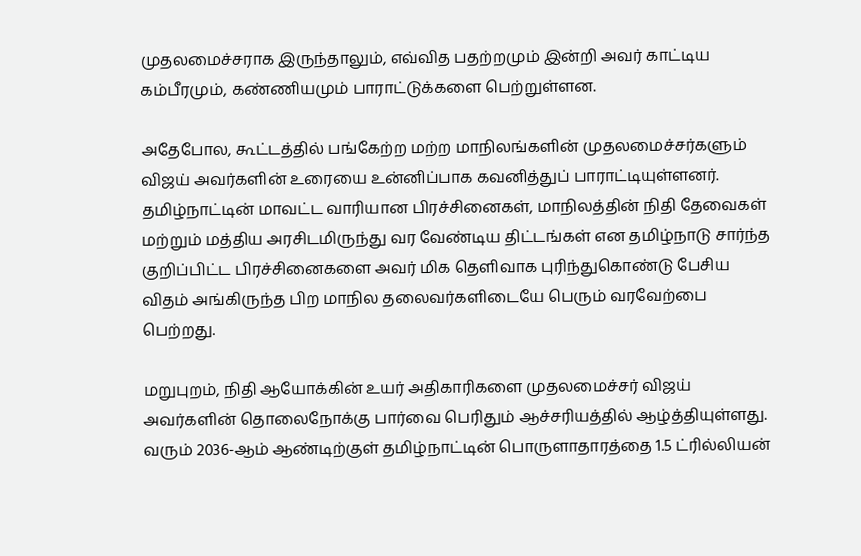முதலமைச்சராக இருந்தாலும், எவ்வித பதற்றமும் இன்றி அவர் காட்டிய கம்பீரமும், கண்ணியமும் பாராட்டுக்களை பெற்றுள்ளன.

அதேபோல, கூட்டத்தில் பங்கேற்ற மற்ற மாநிலங்களின் முதலமைச்சர்களும் விஜய் அவர்களின் உரையை உன்னிப்பாக கவனித்துப் பாராட்டியுள்ளனர். தமிழ்நாட்டின் மாவட்ட வாரியான பிரச்சினைகள், மாநிலத்தின் நிதி தேவைகள் மற்றும் மத்திய அரசிடமிருந்து வர வேண்டிய திட்டங்கள் என தமிழ்நாடு சார்ந்த குறிப்பிட்ட பிரச்சினைகளை அவர் மிக தெளிவாக புரிந்துகொண்டு பேசிய விதம் அங்கிருந்த பிற மாநில தலைவர்களிடையே பெரும் வரவேற்பை பெற்றது.

மறுபுறம், நிதி ஆயோக்கின் உயர் அதிகாரிகளை முதலமைச்சர் விஜய் அவர்களின் தொலைநோக்கு பார்வை பெரிதும் ஆச்சரியத்தில் ஆழ்த்தியுள்ளது. வரும் 2036-ஆம் ஆண்டிற்குள் தமிழ்நாட்டின் பொருளாதாரத்தை 1.5 ட்ரில்லியன்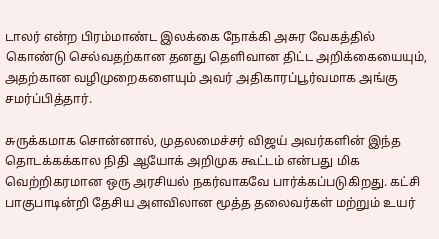டாலர் என்ற பிரம்மாண்ட இலக்கை நோக்கி அசுர வேகத்தில் கொண்டு செல்வதற்கான தனது தெளிவான திட்ட அறிக்கையையும், அதற்கான வழிமுறைகளையும் அவர் அதிகாரப்பூர்வமாக அங்கு சமர்ப்பித்தார்.

சுருக்கமாக சொன்னால், முதலமைச்சர் விஜய் அவர்களின் இந்த தொடக்கக்கால நிதி ஆயோக் அறிமுக கூட்டம் என்பது மிக வெற்றிகரமான ஒரு அரசியல் நகர்வாகவே பார்க்கப்படுகிறது. கட்சி பாகுபாடின்றி தேசிய அளவிலான மூத்த தலைவர்கள் மற்றும் உயர்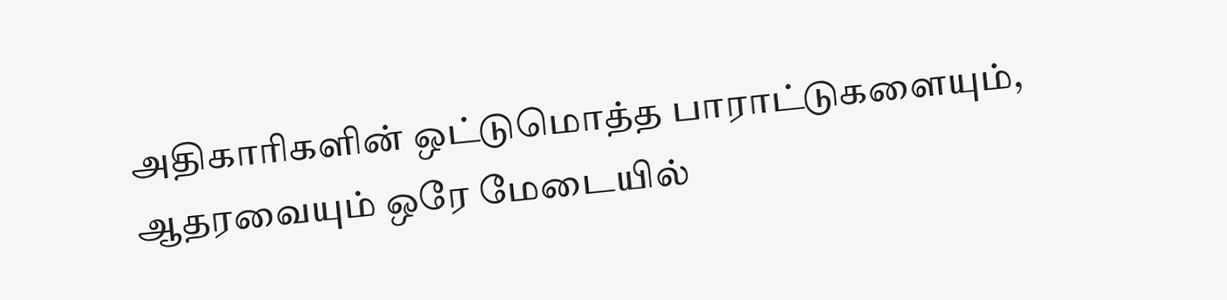அதிகாரிகளின் ஒட்டுமொத்த பாராட்டுகளையும், ஆதரவையும் ஒரே மேடையில்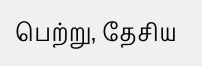பெற்று, தேசிய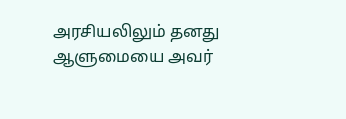அரசியலிலும் தனது ஆளுமையை அவர்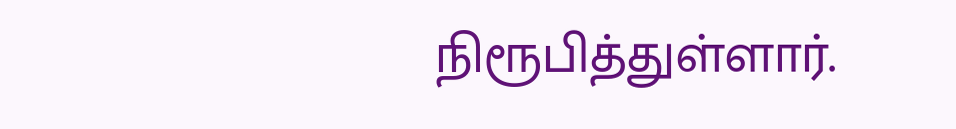நிரூபித்துள்ளார்.